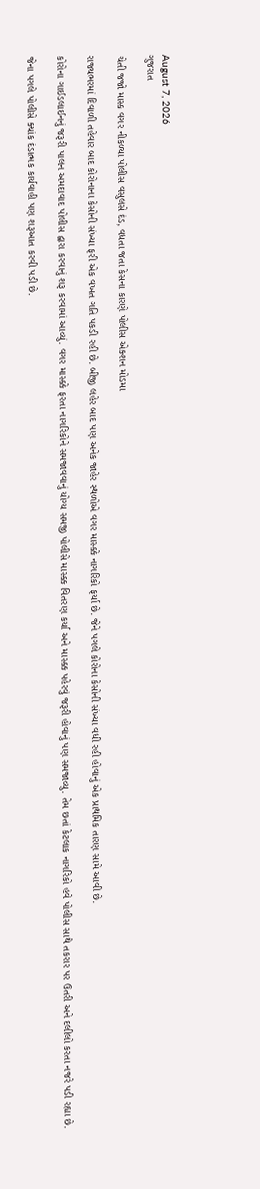August 7, 2026
ગુજરાત

ચેતી જજો માસ્ક વગર નીકળ્યા પોલીસ વસુલસે દંડ, વધતા જતા કેસના કારણે પોલીસ એક્શન મોડમા

રાજ્યભરમાં દિવાળી તહેવાર બાદ કોરોનાના કેસોની સંખ્યા ફરી એક વખત ગતિ પકડી રહી છે. બીજી લહેર બાદ પણ અનેક જાહેર સ્થળોએ વગર માસ્ક્કે નાગરિકો ફર્યા છે. જેને પગલે કોરોના કેસોની સંખ્યા વધી રહી હોવાનું એક પ્રાથમિક તારણ સામે આવી છે.

કોરોના ગાઈડલાઈનનું જરૂરી પાલન અમદાવાદ પોલીસ દ્વારા કરવાનું શરૂ કરવામાં આવ્યું. વગર માસ્ક્કે ફરતા નાગરિકોને સમજાવવાનું યોગ્ય સમજી પોલીસે માસ્ક્ક વિતરણ કર્યા અને માસ્ક્ક પહેરવું જરૂરી હોવાનું પણ સમજાવ્યુ. તેમ છતાં કેટલાક નાગરિકો હવે પોલીસ સાથે તકરાર પર ઉતરી અને દલીલો કરતા નજરે પડી રહ્યા છે.

જેના પગલે પોલીસે ક્યાંક દંડાત્મક કાર્યવાહી પણ શરૂઆત કરવી પડી છે.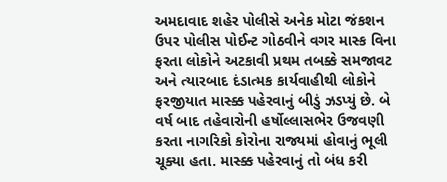અમદાવાદ શહેર પોલીસે અનેક મોટા જંકશન ઉપર પોલીસ પોઈન્ટ ગોઠવીને વગર માસ્ક વિના ફરતા લોકોને અટકાવી પ્રથમ તબક્કે સમજાવટ અને ત્યારબાદ દંડાત્મક કાર્યવાહીથી લોકોને ફરજીયાત માસ્ક્ક પહેરવાનું બીડું ઝડપ્યું છે. બે વર્ષ બાદ તહેવારોની હર્ષોલ્લાસભેર ઉજવણી કરતા નાગરિકો કોરોના રાજ્યમાં હોવાનું ભૂલી ચૂક્યા હતા. માસ્ક્ક પહેરવાનું તો બંધ કરી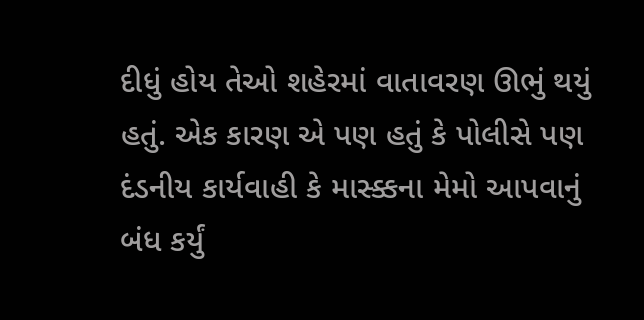દીધું હોય તેઓ શહેરમાં વાતાવરણ ઊભું થયું હતું. એક કારણ એ પણ હતું કે પોલીસે પણ દંડનીય કાર્યવાહી કે માસ્ક્કના મેમો આપવાનું બંધ કર્યું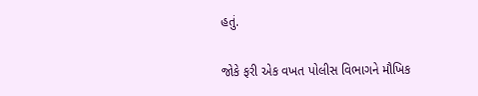હતું.

જોકે ફરી એક વખત પોલીસ વિભાગને મૌખિક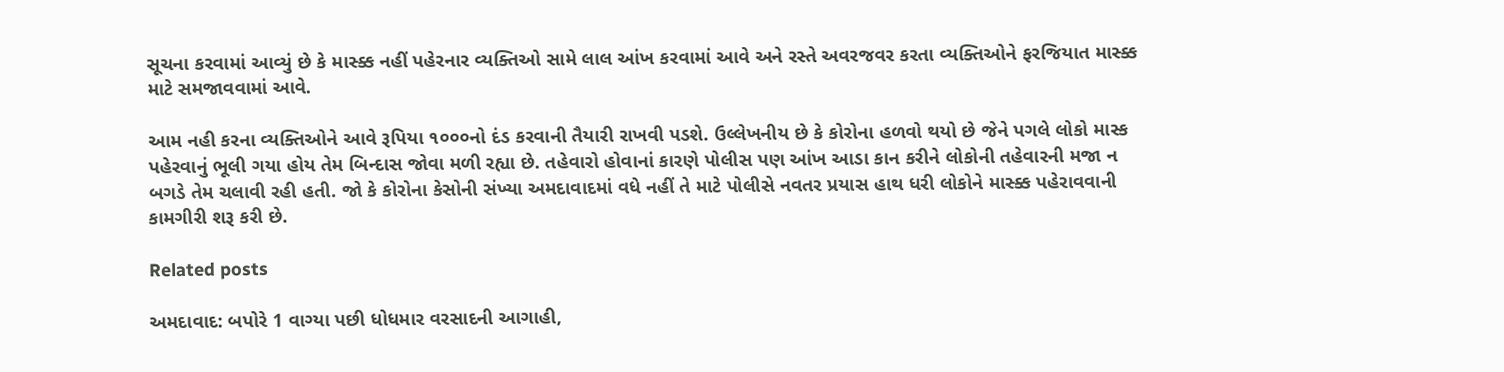સૂચના કરવામાં આવ્યું છે કે માસ્ક્ક નહીં પહેરનાર વ્યક્તિઓ સામે લાલ આંખ કરવામાં આવે અને રસ્તે અવરજવર કરતા વ્યક્તિઓને ફરજિયાત માસ્ક્ક માટે સમજાવવામાં આવે.

આમ નહી કરના વ્યક્તિઓને આવે રૂપિયા ૧૦૦૦નો દંડ કરવાની તૈયારી રાખવી પડશે. ઉલ્લેખનીય છે કે કોરોના હળવો થયો છે જેને પગલે લોકો માસ્ક પહેરવાનું ભૂલી ગયા હોય તેમ બિન્દાસ જોવા મળી રહ્યા છે. તહેવારો હોવાનાં કારણે પોલીસ પણ આંખ આડા કાન કરીને લોકોની તહેવારની મજા ન બગડે તેમ ચલાવી રહી હતી. જો કે કોરોના કેસોની સંખ્યા અમદાવાદમાં વધે નહીં તે માટે પોલીસે નવતર પ્રયાસ હાથ ધરી લોકોને માસ્ક્ક પહેરાવવાની કામગીરી શરૂ કરી છે.

Related posts

અમદાવાદ: બપોરે 1 વાગ્યા પછી ધોધમાર વરસાદની આગાહી,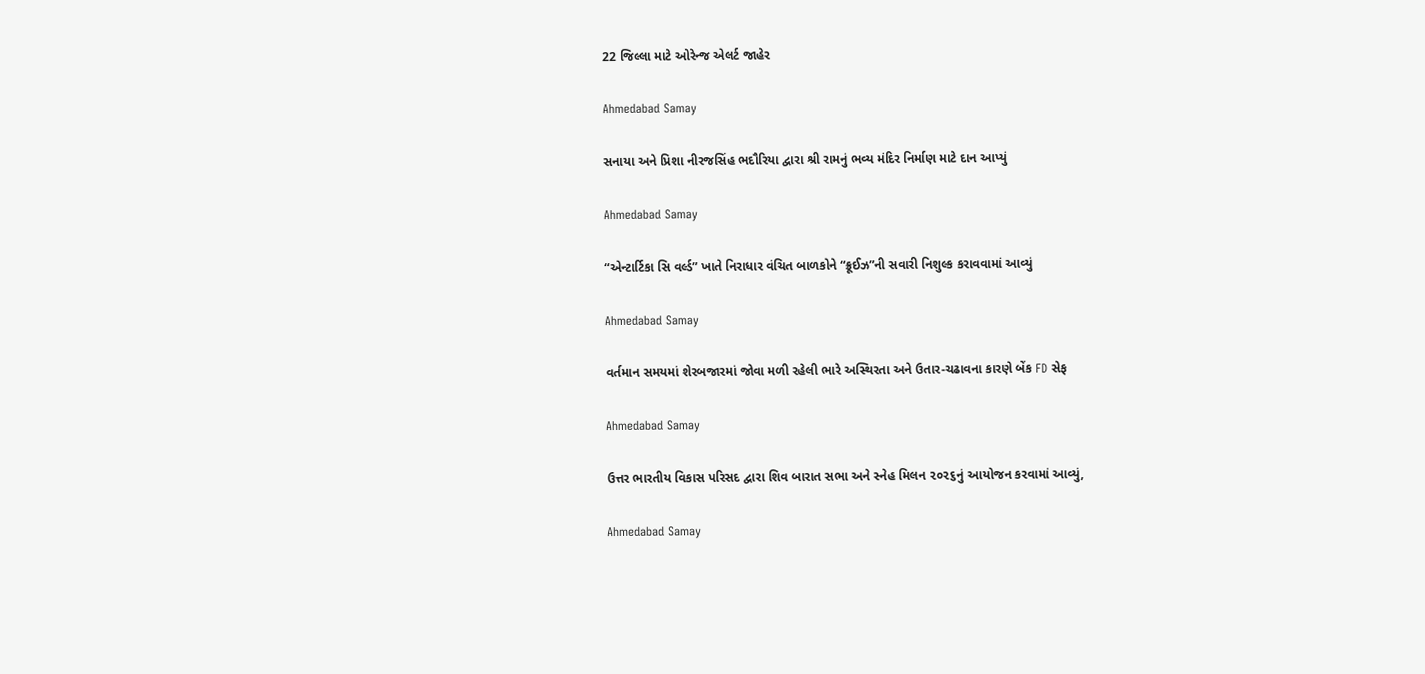22 જિલ્લા માટે ઓરેન્જ એલર્ટ જાહેર

Ahmedabad Samay

સનાયા અને પ્રિશા નીરજસિંહ ભદૌરિયા દ્વારા શ્રી રામનું ભવ્ય મંદિર નિર્માણ માટે દાન આપ્યું

Ahmedabad Samay

“એન્ટાર્ટિકા સિ વર્લ્ડ” ખાતે નિરાધાર વંચિત બાળકોને “ક્રૂઈઝ”ની સવારી નિશુલ્ક કરાવવામાં આવ્યું

Ahmedabad Samay

વર્તમાન સમયમાં શેરબજારમાં જોવા મળી રહેલી ભારે અસ્થિરતા અને ઉતાર-ચઢાવના કારણે બેંક FD સેફ

Ahmedabad Samay

ઉત્તર ભારતીય વિકાસ પરિસદ દ્વારા શિવ બારાત સભા અને સ્નેહ મિલન ૨૦૨૬નું આયોજન કરવામાં આવ્યું,

Ahmedabad Samay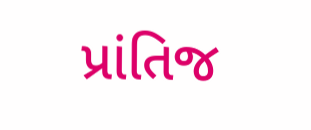પ્રાંતિજ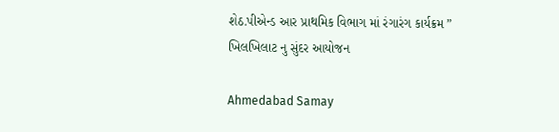શેઠ.પીએન્ડ આર પ્રાથમિક વિભાગ માં રંગારંગ કાર્યક્રમ ” ખિલખિલાટ નુ સુંદર આયોજન

Ahmedabad Samay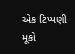એક ટિપ્પણી મૂકો